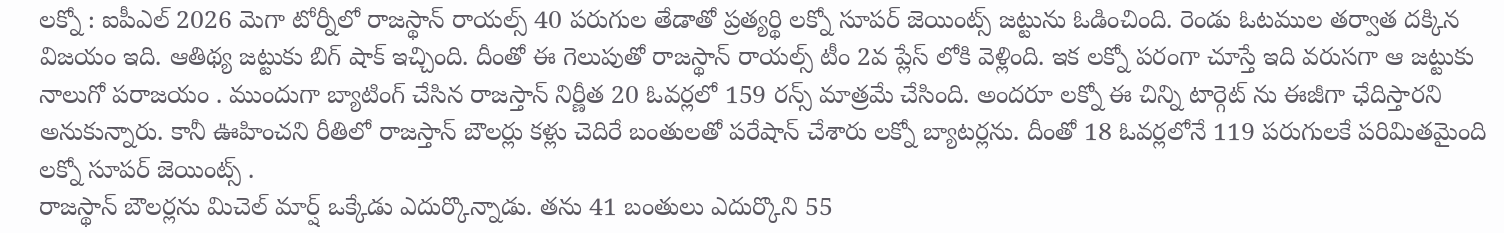లక్నో : ఐపీఎల్ 2026 మెగా టోర్నీలో రాజస్థాన్ రాయల్స్ 40 పరుగుల తేడాతో ప్రత్యర్థి లక్నో సూపర్ జెయింట్స్ జట్టును ఓడించింది. రెండు ఓటముల తర్వాత దక్కిన విజయం ఇది. ఆతిథ్య జట్టుకు బిగ్ షాక్ ఇచ్చింది. దీంతో ఈ గెలుపుతో రాజస్థాన్ రాయల్స్ టీం 2వ ప్లేస్ లోకి వెళ్లింది. ఇక లక్నో పరంగా చూస్తే ఇది వరుసగా ఆ జట్టుకు నాలుగో పరాజయం . ముందుగా బ్యాటింగ్ చేసిన రాజస్తాన్ నిర్ణీత 20 ఓవర్లలో 159 రన్స్ మాత్రమే చేసింది. అందరూ లక్నో ఈ చిన్ని టార్గెట్ ను ఈజీగా ఛేదిస్తారని అనుకున్నారు. కానీ ఊహించని రీతిలో రాజస్తాన్ బౌలర్లు కళ్లు చెదిరే బంతులతో పరేషాన్ చేశారు లక్నో బ్యాటర్లను. దీంతో 18 ఓవర్లలోనే 119 పరుగులకే పరిమితమైంది లక్నో సూపర్ జెయింట్స్ .
రాజస్థాన్ బౌలర్లను మిచెల్ మార్ష్ ఒక్కేడు ఎదుర్కొన్నాడు. తను 41 బంతులు ఎదుర్కొని 55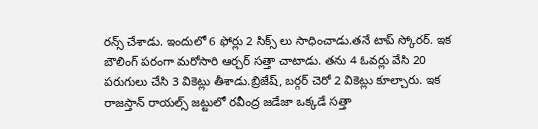రన్స్ చేశాడు. ఇందులో 6 ఫోర్లు 2 సిక్స్ లు సాధించాడు.తనే టాప్ స్కోరర్. ఇక బౌలింగ్ పరంగా మరోసారి ఆర్చర్ సత్తా చాటాడు. తను 4 ఓవర్లు వేసి 20 పరుగులు చేసి 3 వికెట్లు తీశాడు.బ్రిజేష్, బర్గర్ చెరో 2 వికెట్లు కూల్చారు. ఇక రాజస్తాన్ రాయల్స్ జట్టులో రవీంద్ర జడేజా ఒక్కడే సత్తా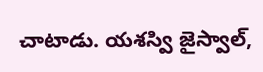చాటాడు. యశస్వి జైస్వాల్,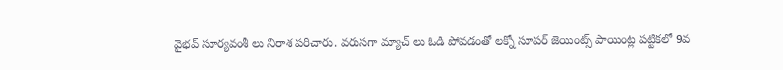వైభవ్ సూర్యవంశీ లు నిరాశ పరిచారు. వరుసగా మ్యాచ్ లు ఓడి పోవడంతో లక్నో సూపర్ జెయింట్స్ పాయింట్ల పట్టికలో 9వ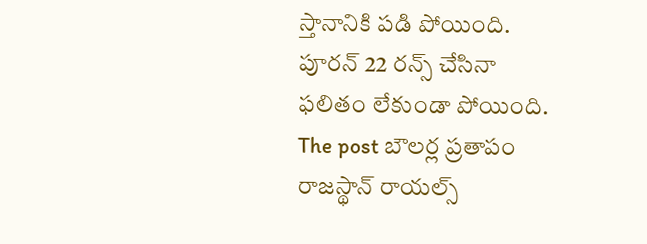స్తానానికి పడి పోయింది. పూరన్ 22 రన్స్ చేసినా ఫలితం లేకుండా పోయింది.
The post బౌలర్ల ప్రతాపం రాజస్థాన్ రాయల్స్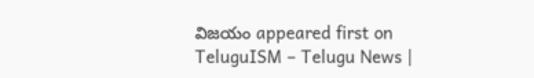విజయం appeared first on TeluguISM – Telugu News |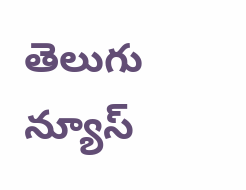తెలుగు న్యూస్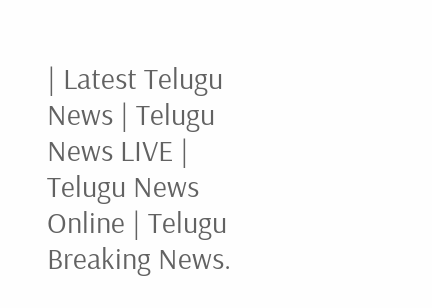| Latest Telugu News | Telugu News LIVE | Telugu News Online | Telugu Breaking News.